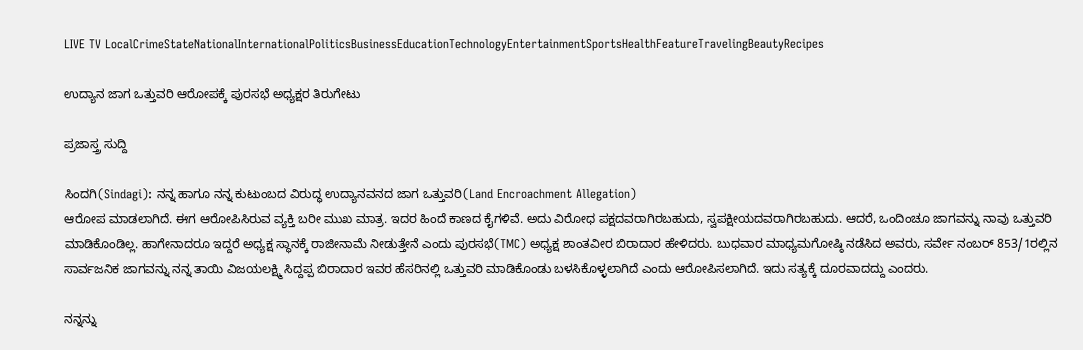LIVE TV LocalCrimeStateNationalInternationalPoliticsBusinessEducationTechnologyEntertainmentSportsHealthFeatureTravelingBeautyRecipes

ಉದ್ಯಾನ ಜಾಗ ಒತ್ತುವರಿ ಆರೋಪಕ್ಕೆ ಪುರಸಭೆ ಅಧ್ಯಕ್ಷರ ತಿರುಗೇಟು

ಪ್ರಜಾಸ್ತ್ರ ಸುದ್ದಿ

ಸಿಂದಗಿ(Sindagi): ನನ್ನ ಹಾಗೂ ನನ್ನ ಕುಟುಂಬದ ವಿರುದ್ಧ ಉದ್ಯಾನವನದ ಜಾಗ ಒತ್ತುವರಿ(Land Encroachment Allegation)
ಆರೋಪ ಮಾಡಲಾಗಿದೆ. ಈಗ ಆರೋಪಿಸಿರುವ ವ್ಯಕ್ತಿ ಬರೀ ಮುಖ ಮಾತ್ರ. ಇದರ ಹಿಂದೆ ಕಾಣದ ಕೈಗಳಿವೆ. ಅದು ವಿರೋಧ ಪಕ್ಷದವರಾಗಿರಬಹುದು, ಸ್ವಪಕ್ಷೀಯದವರಾಗಿರಬಹುದು. ಆದರೆ, ಒಂದಿಂಚೂ ಜಾಗವನ್ನು ನಾವು ಒತ್ತುವರಿ ಮಾಡಿಕೊಂಡಿಲ್ಲ. ಹಾಗೇನಾದರೂ ಇದ್ದರೆ ಅಧ್ಯಕ್ಷ ಸ್ಥಾನಕ್ಕೆ ರಾಜೀನಾಮೆ ನೀಡುತ್ತೇನೆ ಎಂದು ಪುರಸಭೆ(TMC) ಅಧ್ಯಕ್ಷ ಶಾಂತವೀರ ಬಿರಾದಾರ ಹೇಳಿದರು. ಬುಧವಾರ ಮಾಧ್ಯಮಗೋಷ್ಠಿ ನಡೆಸಿದ ಅವರು, ಸರ್ವೇ ನಂಬರ್ 853/1ರಲ್ಲಿನ ಸಾರ್ವಜನಿಕ ಜಾಗವನ್ನು ನನ್ನ ತಾಯಿ ವಿಜಯಲಕ್ಷ್ಮಿ ಸಿದ್ದಪ್ಪ ಬಿರಾದಾರ ಇವರ ಹೆಸರಿನಲ್ಲಿ ಒತ್ತುವರಿ ಮಾಡಿಕೊಂಡು ಬಳಸಿಕೊಳ್ಳಲಾಗಿದೆ ಎಂದು ಆರೋಪಿಸಲಾಗಿದೆ. ಇದು ಸತ್ಯಕ್ಕೆ ದೂರವಾದದ್ದು ಎಂದರು.

ನನ್ನನ್ನು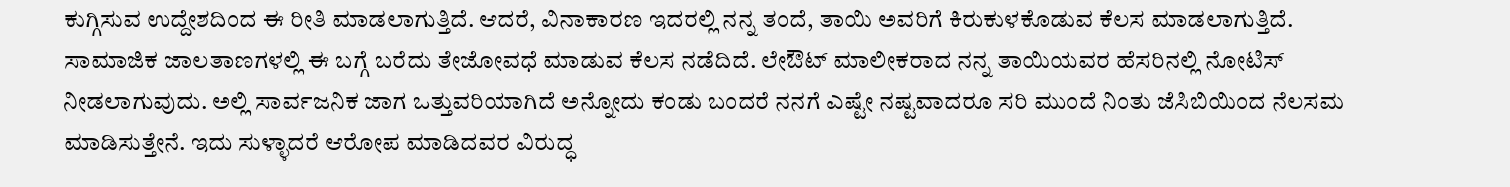ಕುಗ್ಗಿಸುವ ಉದ್ದೇಶದಿಂದ ಈ ರೀತಿ ಮಾಡಲಾಗುತ್ತಿದೆ. ಆದರೆ, ವಿನಾಕಾರಣ ಇದರಲ್ಲಿ ನನ್ನ ತಂದೆ, ತಾಯಿ ಅವರಿಗೆ ಕಿರುಕುಳಕೊಡುವ ಕೆಲಸ ಮಾಡಲಾಗುತ್ತಿದೆ. ಸಾಮಾಜಿಕ ಜಾಲತಾಣಗಳಲ್ಲಿ ಈ ಬಗ್ಗೆ ಬರೆದು ತೇಜೋವಧೆ ಮಾಡುವ ಕೆಲಸ ನಡೆದಿದೆ. ಲೇಔಟ್ ಮಾಲೀಕರಾದ ನನ್ನ ತಾಯಿಯವರ ಹೆಸರಿನಲ್ಲಿ ನೋಟಿಸ್ ನೀಡಲಾಗುವುದು. ಅಲ್ಲಿ ಸಾರ್ವಜನಿಕ ಜಾಗ ಒತ್ತುವರಿಯಾಗಿದೆ ಅನ್ನೋದು ಕಂಡು ಬಂದರೆ ನನಗೆ ಎಷ್ಟೇ ನಷ್ಟವಾದರೂ ಸರಿ ಮುಂದೆ ನಿಂತು ಜೆಸಿಬಿಯಿಂದ ನೆಲಸಮ ಮಾಡಿಸುತ್ತೇನೆ. ಇದು ಸುಳ್ಳಾದರೆ ಆರೋಪ ಮಾಡಿದವರ ವಿರುದ್ಧ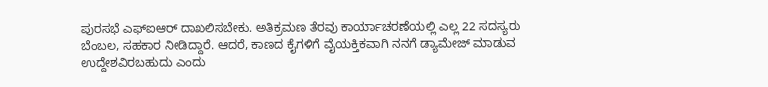ಪುರಸಭೆ ಎಫ್ಐಆರ್ ದಾಖಲಿಸಬೇಕು. ಅತಿಕ್ರಮಣ ತೆರವು ಕಾರ್ಯಾಚರಣೆಯಲ್ಲಿ ಎಲ್ಲ 22 ಸದಸ್ಯರು ಬೆಂಬಲ, ಸಹಕಾರ ನೀಡಿದ್ದಾರೆ. ಆದರೆ, ಕಾಣದ ಕೈಗಳಿಗೆ ವೈಯಕ್ತಿಕವಾಗಿ ನನಗೆ ಡ್ಯಾಮೇಜ್ ಮಾಡುವ ಉದ್ದೇಶವಿರಬಹುದು ಎಂದು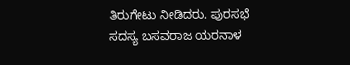ತಿರುಗೇಟು ನೀಡಿದರು. ಪುರಸಭೆ ಸದಸ್ಯ ಬಸವರಾಜ ಯರನಾಳ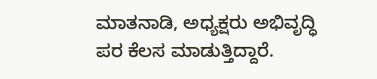ಮಾತನಾಡಿ, ಅಧ್ಯಕ್ಷರು ಅಭಿವೃದ್ಧಿ ಪರ ಕೆಲಸ ಮಾಡುತ್ತಿದ್ದಾರೆ.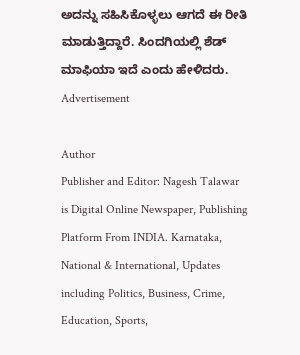ಅದನ್ನು ಸಹಿಸಿಕೊಳ್ಳಲು ಆಗದೆ ಈ ರೀತಿ ಮಾಡುತ್ತಿದ್ದಾರೆ. ಸಿಂದಗಿಯಲ್ಲಿ ಶೆಡ್ ಮಾಫಿಯಾ ಇದೆ ಎಂದು ಹೇಳಿದರು.
Advertisement

Author
Publisher and Editor: Nagesh Talawar
is Digital Online Newspaper, Publishing Platform From INDIA. Karnataka, National & International, Updates including Politics, Business, Crime, Education, Sports,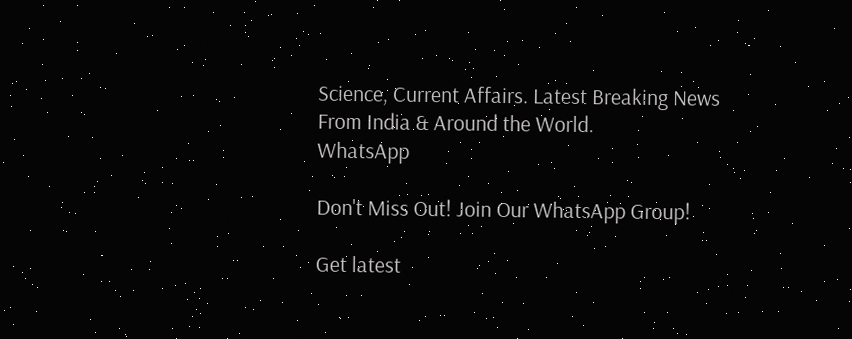Science, Current Affairs. Latest Breaking News From India & Around the World.
WhatsApp

Don't Miss Out! Join Our WhatsApp Group!

Get latest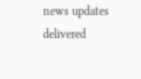news updates delivered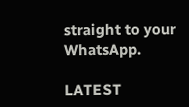straight to your WhatsApp.

LATEST